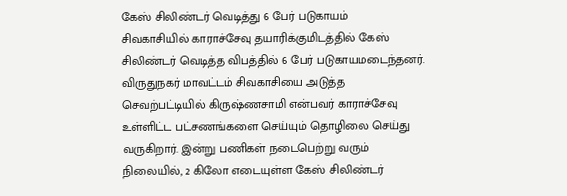கேஸ் சிலிண்டர் வெடித்து 6 பேர் படுகாயம்
சிவகாசியில் காராச்சேவு தயாரிக்குமிடத்தில் கேஸ் சிலிண்டர் வெடித்த விபத்தில் 6 பேர் படுகாயமடைந்தனர். விருதுநகர் மாவட்டம் சிவகாசியை அடுத்த செவற்பட்டியில் கிருஷ்ணசாமி என்பவர் காராச்சேவு உள்ளிட்ட பட்சணங்களை செய்யும் தொழிலை செய்து வருகிறார். இன்று பணிகள் நடைபெற்று வரும் நிலையில், 2 கிலோ எடையுள்ள கேஸ் சிலிண்டர்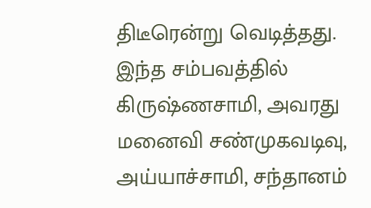திடீரென்று வெடித்தது. இந்த சம்பவத்தில் கிருஷ்ணசாமி, அவரது மனைவி சண்முகவடிவு, அய்யாச்சாமி, சந்தானம்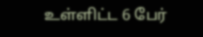உள்ளிட்ட 6 பேர்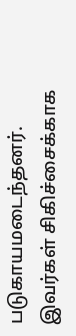படுகாயமடைந்தனர்.
இவர்கள் சிகிச்சைக்காக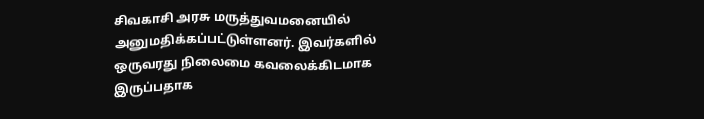சிவகாசி அரசு மருத்துவமனையில் அனுமதிக்கப்பட்டுள்ளனர். இவர்களில் ஒருவரது நிலைமை கவலைக்கிடமாக இருப்பதாக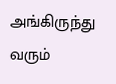அங்கிருந்து வரும்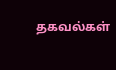தகவல்கள்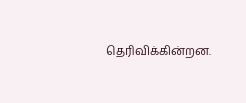தெரிவிக்கின்றன.